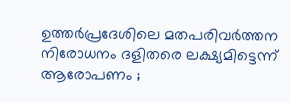ഉത്തര്‍പ്രദേശിലെ മതപരിവര്‍ത്തന നിരോധനം ദളിതരെ ലക്ഷ്യമിട്ടെന്ന് ആരോപണം ;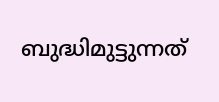ബുദ്ധിമുട്ടുന്നത്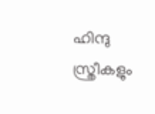ഹിന്ദു സ്ത്രീകളും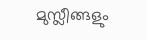മുസ്ലീങ്ങളും